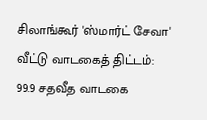சிலாங்கூர் 'ஸ்மார்ட் சேவா' வீட்டு வாடகைத் திட்டம்: 99.9 சதவீத வாடகை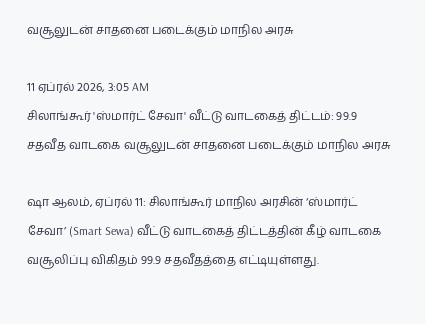வசூலுடன் சாதனை படைக்கும் மாநில அரசு

11 ஏப்ரல் 2026, 3:05 AM
சிலாங்கூர் 'ஸ்மார்ட் சேவா' வீட்டு வாடகைத் திட்டம்: 99.9 சதவீத வாடகை வசூலுடன் சாதனை படைக்கும் மாநில அரசு

ஷா ஆலம், ஏப்ரல் 11: சிலாங்கூர் மாநில அரசின் ‘ஸ்மார்ட் சேவா’ (Smart Sewa) வீட்டு வாடகைத் திட்டத்தின் கீழ் வாடகை வசூலிப்பு விகிதம் 99.9 சதவீதத்தை எட்டியுள்ளது.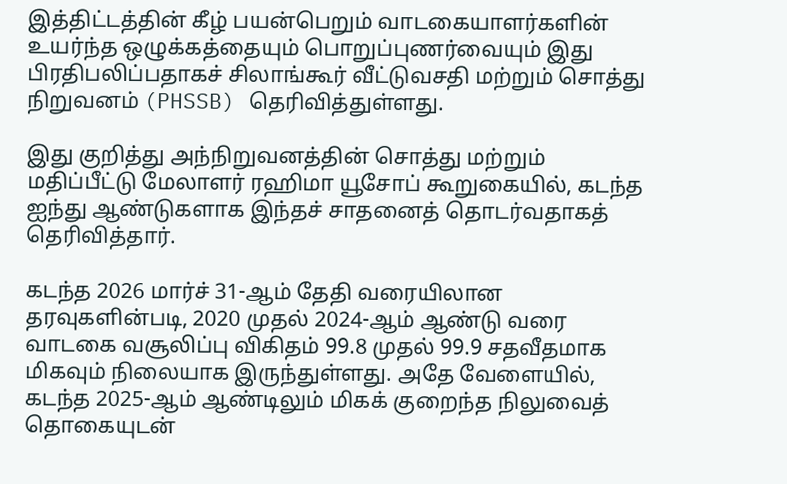இத்திட்டத்தின் கீழ் பயன்பெறும் வாடகையாளர்களின் உயர்ந்த ஒழுக்கத்தையும் பொறுப்புணர்வையும் இது பிரதிபலிப்பதாகச் சிலாங்கூர் வீட்டுவசதி மற்றும் சொத்து நிறுவனம் (PHSSB) தெரிவித்துள்ளது.

இது குறித்து அந்நிறுவனத்தின் சொத்து மற்றும் மதிப்பீட்டு மேலாளர் ரஹிமா யூசோப் கூறுகையில், கடந்த ஐந்து ஆண்டுகளாக இந்தச் சாதனைத் தொடர்வதாகத் தெரிவித்தார்.

கடந்த 2026 மார்ச் 31-ஆம் தேதி வரையிலான தரவுகளின்படி, 2020 முதல் 2024-ஆம் ஆண்டு வரை வாடகை வசூலிப்பு விகிதம் 99.8 முதல் 99.9 சதவீதமாக மிகவும் நிலையாக இருந்துள்ளது. அதே வேளையில், கடந்த 2025-ஆம் ஆண்டிலும் மிகக் குறைந்த நிலுவைத் தொகையுடன்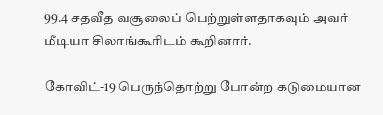99.4 சதவீத வசூலைப் பெற்றுள்ளதாகவும் அவர் மீடியா சிலாங்கூரிடம் கூறினார்.

கோவிட்-19 பெருந்தொற்று போன்ற கடுமையான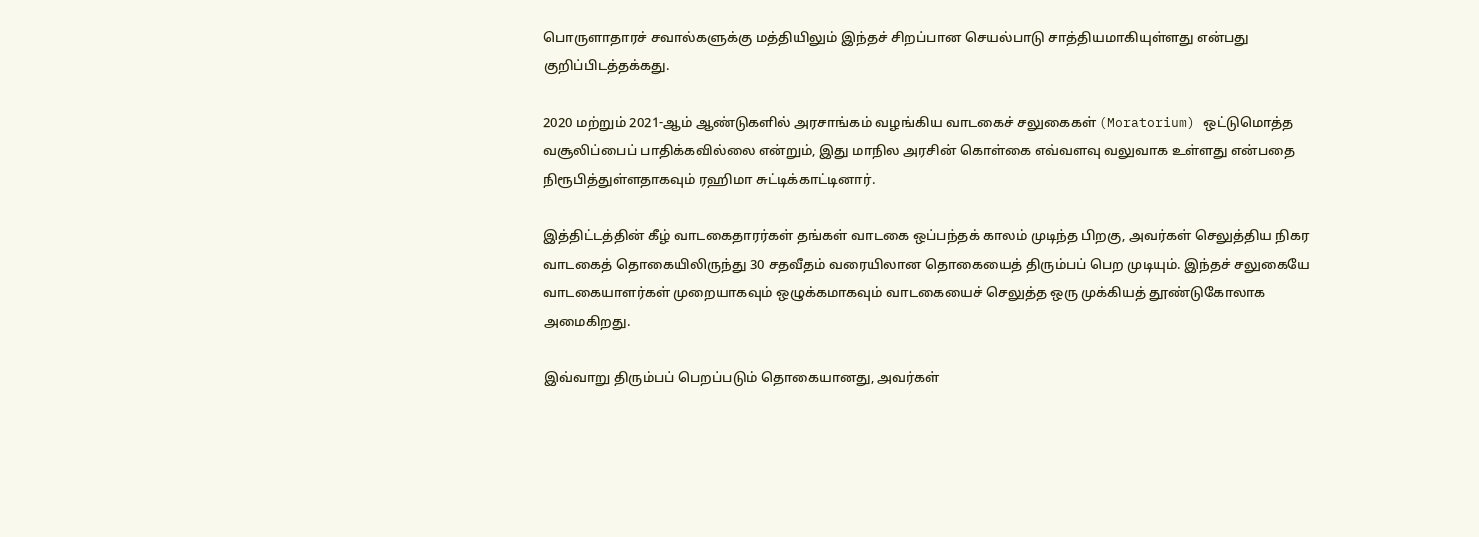பொருளாதாரச் சவால்களுக்கு மத்தியிலும் இந்தச் சிறப்பான செயல்பாடு சாத்தியமாகியுள்ளது என்பது குறிப்பிடத்தக்கது.

2020 மற்றும் 2021-ஆம் ஆண்டுகளில் அரசாங்கம் வழங்கிய வாடகைச் சலுகைகள் (Moratorium) ஒட்டுமொத்த வசூலிப்பைப் பாதிக்கவில்லை என்றும், இது மாநில அரசின் கொள்கை எவ்வளவு வலுவாக உள்ளது என்பதை நிரூபித்துள்ளதாகவும் ரஹிமா சுட்டிக்காட்டினார்.

இத்திட்டத்தின் கீழ் வாடகைதாரர்கள் தங்கள் வாடகை ஒப்பந்தக் காலம் முடிந்த பிறகு, அவர்கள் செலுத்திய நிகர வாடகைத் தொகையிலிருந்து 30 சதவீதம் வரையிலான தொகையைத் திரும்பப் பெற முடியும். இந்தச் சலுகையே வாடகையாளர்கள் முறையாகவும் ஒழுக்கமாகவும் வாடகையைச் செலுத்த ஒரு முக்கியத் தூண்டுகோலாக அமைகிறது.

இவ்வாறு திரும்பப் பெறப்படும் தொகையானது, அவர்கள்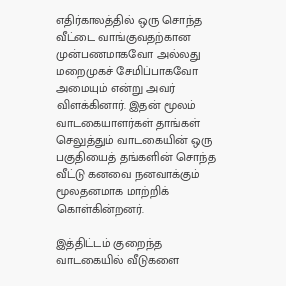எதிர்காலத்தில் ஒரு சொந்த வீட்டை வாங்குவதற்கான முன்பணமாகவோ அல்லது மறைமுகச் சேமிப்பாகவோ அமையும் என்று அவர் விளக்கினார். இதன் மூலம் வாடகையாளர்கள் தாங்கள் செலுத்தும் வாடகையின் ஒரு பகுதியைத் தங்களின் சொந்த வீட்டு கனவை நனவாக்கும் மூலதனமாக மாற்றிக் கொள்கின்றனர்.

இத்திட்டம் குறைந்த வாடகையில் வீடுகளை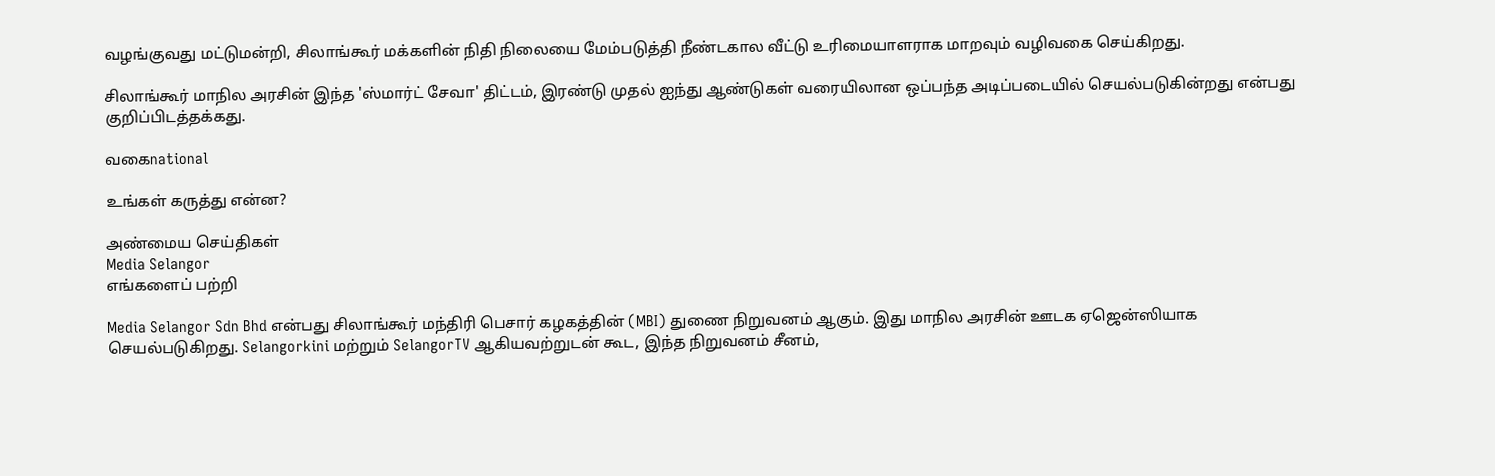வழங்குவது மட்டுமன்றி, சிலாங்கூர் மக்களின் நிதி நிலையை மேம்படுத்தி நீண்டகால வீட்டு உரிமையாளராக மாறவும் வழிவகை செய்கிறது.

சிலாங்கூர் மாநில அரசின் இந்த 'ஸ்மார்ட் சேவா' திட்டம், இரண்டு முதல் ஐந்து ஆண்டுகள் வரையிலான ஒப்பந்த அடிப்படையில் செயல்படுகின்றது என்பது குறிப்பிடத்தக்கது.

வகைnational

உங்கள் கருத்து என்ன?

அண்மைய செய்திகள்
Media Selangor
எங்களைப் பற்றி

Media Selangor Sdn Bhd என்பது சிலாங்கூர் மந்திரி பெசார் கழகத்தின் (MBI) துணை நிறுவனம் ஆகும். இது மாநில அரசின் ஊடக ஏஜென்ஸியாக செயல்படுகிறது. Selangorkini மற்றும் SelangorTV ஆகியவற்றுடன் கூட, இந்த நிறுவனம் சீனம்,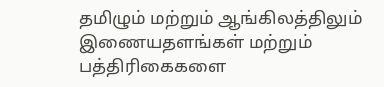தமிழும் மற்றும் ஆங்கிலத்திலும் இணையதளங்கள் மற்றும் பத்திரிகைகளை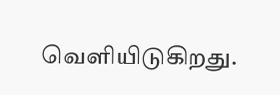வெளியிடுகிறது.